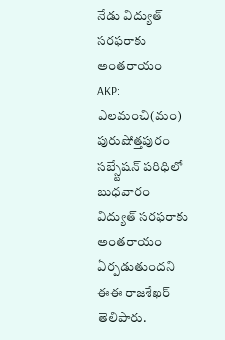నేడు విద్యుత్ సరఫరాకు అంతరాయం
AKP: ఎలమంచి(మం) పురుషోత్తపురం సబ్స్టేషన్ పరిధిలో బుధవారం విద్యుత్ సరఫరాకు అంతరాయం ఏర్పడుతుందని ఈఈ రాజశేఖర్ తెలిపారు.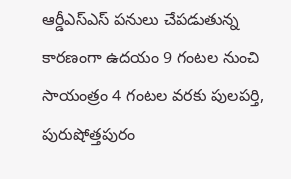ఆర్డీఎస్ఎస్ పనులు చేపడుతున్న కారణంగా ఉదయం 9 గంటల నుంచి సాయంత్రం 4 గంటల వరకు పులపర్తి, పురుషోత్తపురం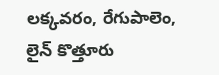లక్కవరం, రేగుపాలెం, లైన్ కొత్తూరు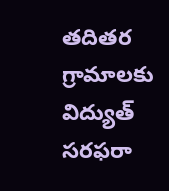తదితర గ్రామాలకు విద్యుత్ సరఫరా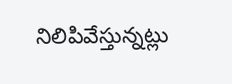నిలిపివేస్తున్నట్లు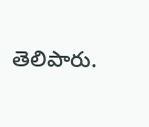తెలిపారు.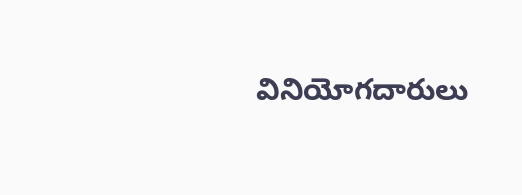వినియోగదారులు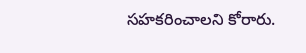సహకరించాలని కోరారు.